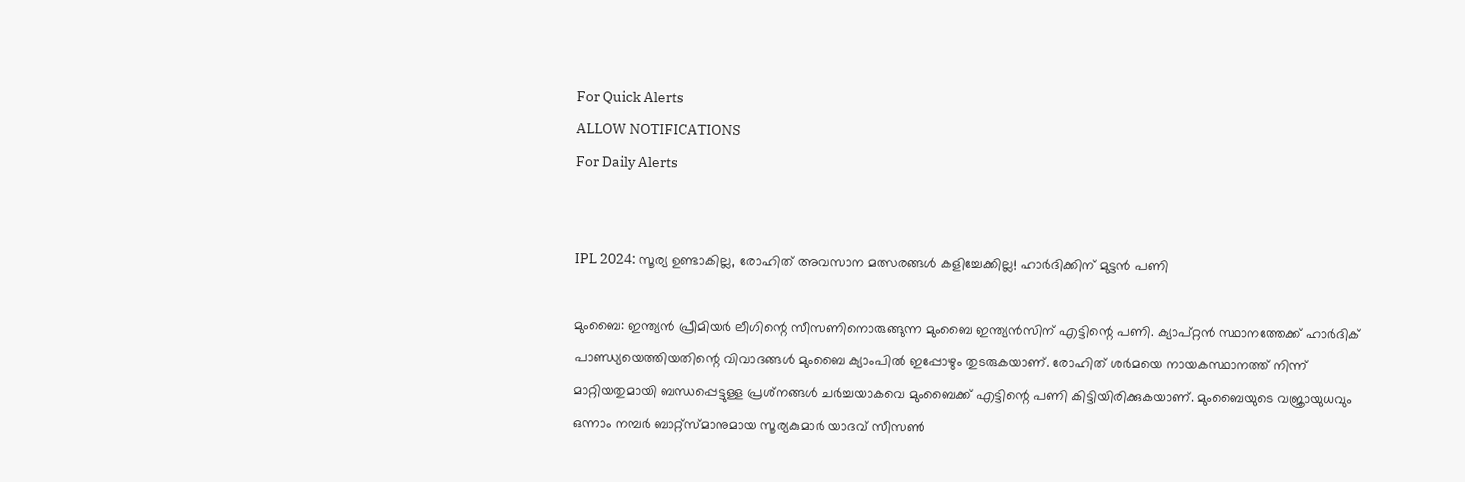For Quick Alerts
ALLOW NOTIFICATIONS
For Daily Alerts


IPL 2024: സൂര്യ ഉണ്ടാകില്ല, രോഹിത് അവസാന മത്സരങ്ങള്‍ കളിച്ചേക്കില്ല! ഹാര്‍ദിക്കിന് മുട്ടന്‍ പണി

മുംബൈ: ഇന്ത്യന്‍ പ്രീമിയര്‍ ലീഗിന്റെ സീസണിനൊരുങ്ങുന്ന മുംബൈ ഇന്ത്യന്‍സിന് എട്ടിന്റെ പണി. ക്യാപ്റ്റന്‍ സ്ഥാനത്തേക്ക് ഹാര്‍ദിക് പാണ്ഡ്യയെത്തിയതിന്റെ വിവാദങ്ങള്‍ മുംബൈ ക്യാംപില്‍ ഇപ്പോഴും തുടരുകയാണ്. രോഹിത് ശര്‍മയെ നായകസ്ഥാനത്ത് നിന്ന് മാറ്റിയതുമായി ബന്ധപ്പെട്ടുള്ള പ്രശ്‌നങ്ങള്‍ ചര്‍ച്ചയാകവെ മുംബൈക്ക് എട്ടിന്റെ പണി കിട്ടിയിരിക്കുകയാണ്. മുംബൈയുടെ വജ്രായുധവും ഒന്നാം നമ്പര്‍ ബാറ്റ്‌സ്മാനുമായ സൂര്യകുമാര്‍ യാദവ് സീസണ്‍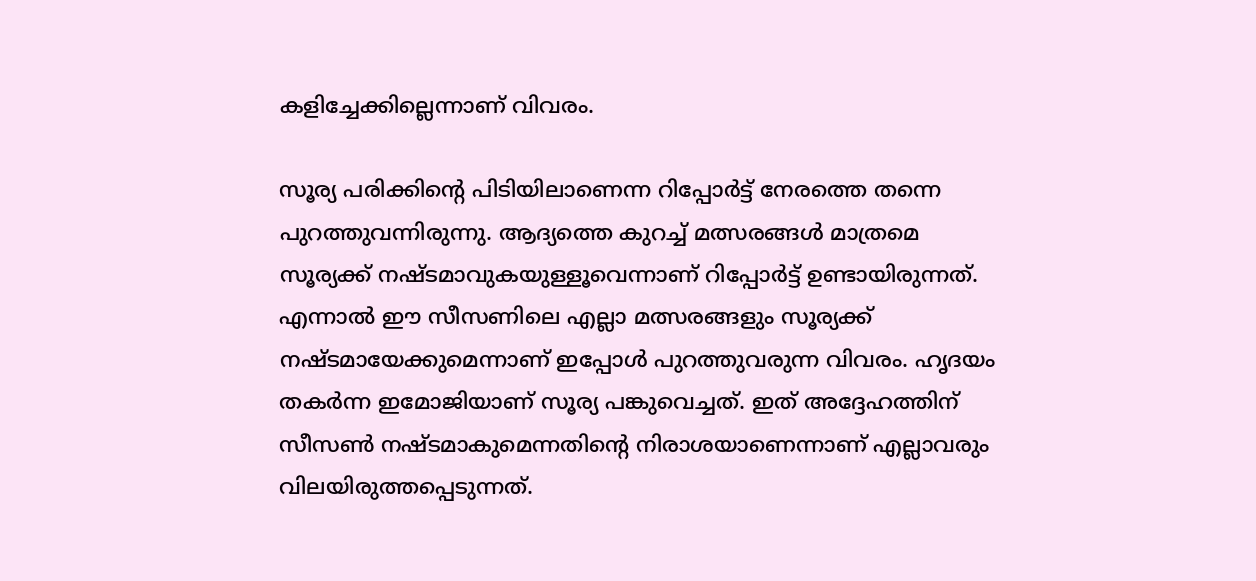കളിച്ചേക്കില്ലെന്നാണ് വിവരം.

സൂര്യ പരിക്കിന്റെ പിടിയിലാണെന്ന റിപ്പോര്‍ട്ട് നേരത്തെ തന്നെ പുറത്തുവന്നിരുന്നു. ആദ്യത്തെ കുറച്ച് മത്സരങ്ങള്‍ മാത്രമെ സൂര്യക്ക് നഷ്ടമാവുകയുള്ളൂവെന്നാണ് റിപ്പോര്‍ട്ട് ഉണ്ടായിരുന്നത്. എന്നാല്‍ ഈ സീസണിലെ എല്ലാ മത്സരങ്ങളും സൂര്യക്ക് നഷ്ടമായേക്കുമെന്നാണ് ഇപ്പോള്‍ പുറത്തുവരുന്ന വിവരം. ഹൃദയം തകര്‍ന്ന ഇമോജിയാണ് സൂര്യ പങ്കുവെച്ചത്. ഇത് അദ്ദേഹത്തിന് സീസണ്‍ നഷ്ടമാകുമെന്നതിന്റെ നിരാശയാണെന്നാണ് എല്ലാവരും വിലയിരുത്തപ്പെടുന്നത്.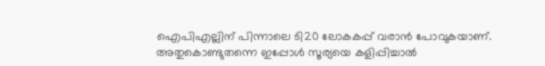ഐപിഎല്ലിന് പിന്നാലെ ടി20 ലോകകപ്പ് വരാന്‍ പോവുകയാണ്. അതുകൊണ്ടുതന്നെ ഇപ്പോള്‍ സൂര്യയെ കളിപ്പിച്ചാല്‍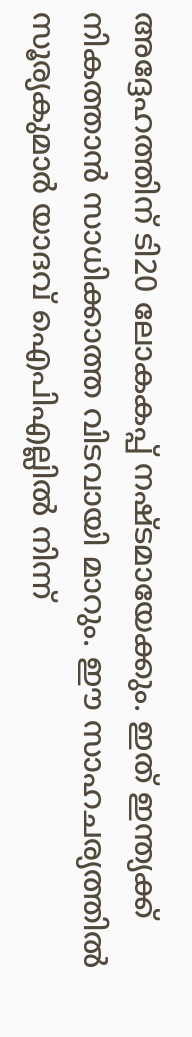അദ്ദേഹത്തിന് ടി20 ലോകകപ്പ് നഷ്ടമായേക്കും. ഇത് ഇന്ത്യക്ക് നികത്താന്‍ സാധിക്കാത്ത വിടവായി മാറും. ഈ സാഹചര്യത്തില്‍ സൂര്യകുമാര്‍ യാദവ് ഐപിഎല്ലില്‍ നിന്ന്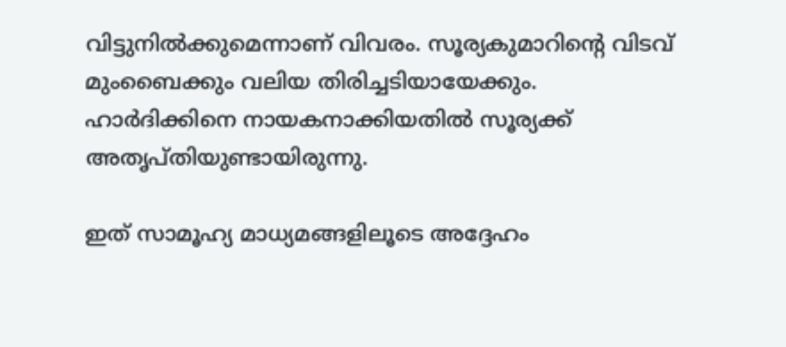വിട്ടുനില്‍ക്കുമെന്നാണ് വിവരം. സൂര്യകുമാറിന്റെ വിടവ് മുംബൈക്കും വലിയ തിരിച്ചടിയായേക്കും. ഹാര്‍ദിക്കിനെ നായകനാക്കിയതില്‍ സൂര്യക്ക് അതൃപ്തിയുണ്ടായിരുന്നു.

ഇത് സാമൂഹ്യ മാധ്യമങ്ങളിലൂടെ അദ്ദേഹം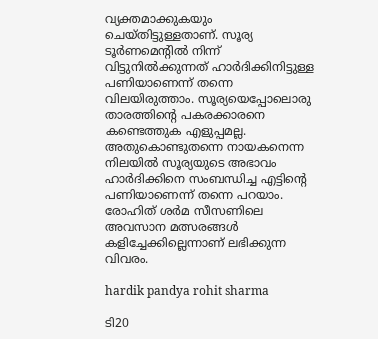വ്യക്തമാക്കുകയും ചെയ്തിട്ടുള്ളതാണ്. സൂര്യ ടൂര്‍ണമെന്റില്‍ നിന്ന് വിട്ടുനില്‍ക്കുന്നത് ഹാര്‍ദിക്കിനിട്ടുള്ള പണിയാണെന്ന് തന്നെ വിലയിരുത്താം. സൂര്യയെപ്പോലൊരു താരത്തിന്റെ പകരക്കാരനെ കണ്ടെത്തുക എളുപ്പമല്ല. അതുകൊണ്ടുതന്നെ നായകനെന്ന നിലയില്‍ സൂര്യയുടെ അഭാവം ഹാര്‍ദിക്കിനെ സംബന്ധിച്ച എട്ടിന്റെ പണിയാണെന്ന് തന്നെ പറയാം. രോഹിത് ശര്‍മ സീസണിലെ അവസാന മത്സരങ്ങള്‍ കളിച്ചേക്കില്ലെന്നാണ് ലഭിക്കുന്ന വിവരം.

hardik pandya rohit sharma

ടി20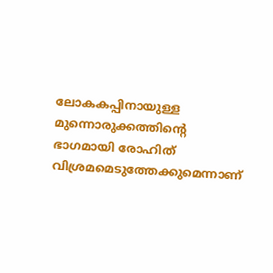ലോകകപ്പിനായുള്ള മുന്നൊരുക്കത്തിന്റെ ഭാഗമായി രോഹിത് വിശ്രമമെടുത്തേക്കുമെന്നാണ്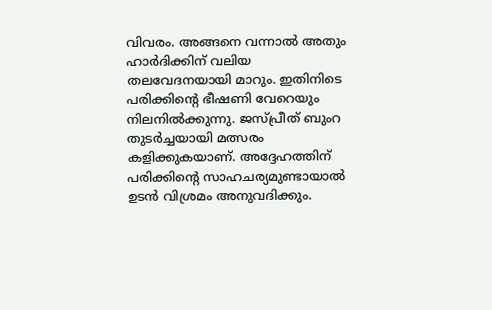വിവരം. അങ്ങനെ വന്നാല്‍ അതും ഹാര്‍ദിക്കിന് വലിയ തലവേദനയായി മാറും. ഇതിനിടെ പരിക്കിന്റെ ഭീഷണി വേറെയും നിലനില്‍ക്കുന്നു. ജസ്പ്രീത് ബുംറ തുടര്‍ച്ചയായി മത്സരം കളിക്കുകയാണ്. അദ്ദേഹത്തിന് പരിക്കിന്റെ സാഹചര്യമുണ്ടായാല്‍ ഉടന്‍ വിശ്രമം അനുവദിക്കും.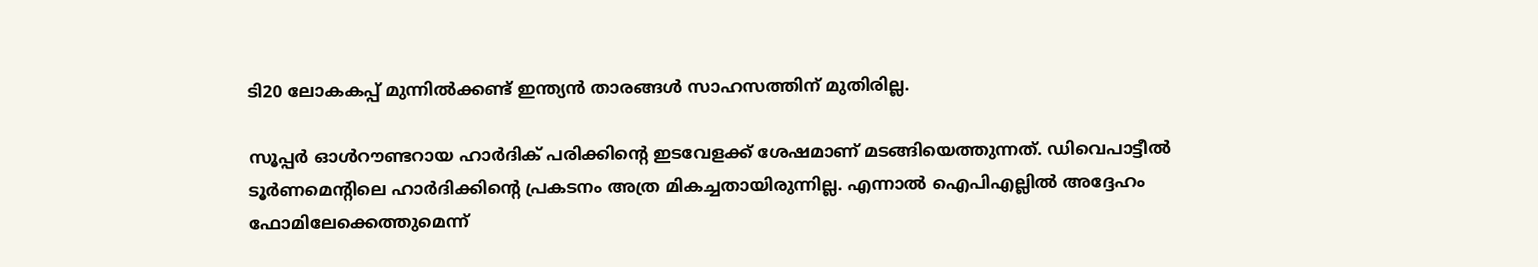ടി20 ലോകകപ്പ് മുന്നില്‍ക്കണ്ട് ഇന്ത്യന്‍ താരങ്ങള്‍ സാഹസത്തിന് മുതിരില്ല.

സൂപ്പര്‍ ഓള്‍റൗണ്ടറായ ഹാര്‍ദിക് പരിക്കിന്റെ ഇടവേളക്ക് ശേഷമാണ് മടങ്ങിയെത്തുന്നത്. ഡിവെപാട്ടീല്‍ ടൂര്‍ണമെന്റിലെ ഹാര്‍ദിക്കിന്റെ പ്രകടനം അത്ര മികച്ചതായിരുന്നില്ല. എന്നാല്‍ ഐപിഎല്ലില്‍ അദ്ദേഹം ഫോമിലേക്കെത്തുമെന്ന്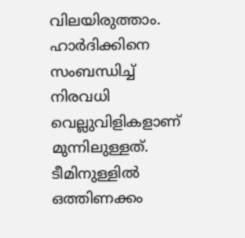വിലയിരുത്താം. ഹാര്‍ദിക്കിനെ സംബന്ധിച്ച് നിരവധി വെല്ലുവിളികളാണ് മുന്നിലുള്ളത്. ടീമിനുള്ളില്‍ ഒത്തിണക്കം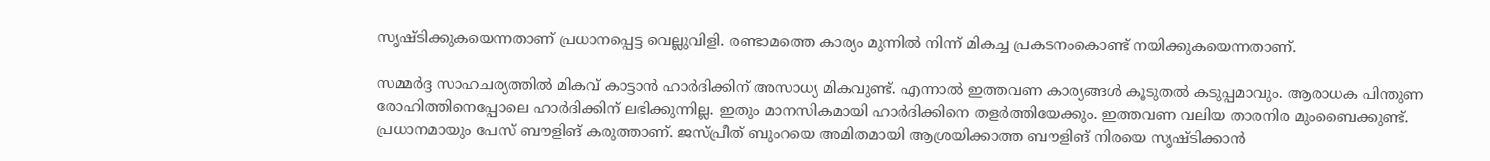സൃഷ്ടിക്കുകയെന്നതാണ് പ്രധാനപ്പെട്ട വെല്ലുവിളി. രണ്ടാമത്തെ കാര്യം മുന്നില്‍ നിന്ന് മികച്ച പ്രകടനംകൊണ്ട് നയിക്കുകയെന്നതാണ്.

സമ്മര്‍ദ്ദ സാഹചര്യത്തില്‍ മികവ് കാട്ടാന്‍ ഹാര്‍ദിക്കിന് അസാധ്യ മികവുണ്ട്. എന്നാല്‍ ഇത്തവണ കാര്യങ്ങള്‍ കൂടുതല്‍ കടുപ്പമാവും. ആരാധക പിന്തുണ രോഹിത്തിനെപ്പോലെ ഹാര്‍ദിക്കിന് ലഭിക്കുന്നില്ല. ഇതും മാനസികമായി ഹാര്‍ദിക്കിനെ തളര്‍ത്തിയേക്കും. ഇത്തവണ വലിയ താരനിര മുംബൈക്കുണ്ട്. പ്രധാനമായും പേസ് ബൗളിങ് കരുത്താണ്. ജസ്പ്രീത് ബുംറയെ അമിതമായി ആശ്രയിക്കാത്ത ബൗളിങ് നിരയെ സൃഷ്ടിക്കാന്‍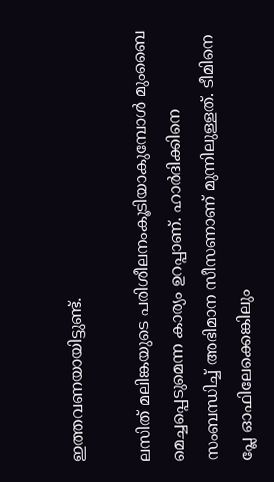ഇത്തവണയായിട്ടുണ്ട്.

ലസിത് മലിങ്കയുടെ പരിശീലനംകൂടിയാകുമ്പോള്‍ മുംബൈ മെച്ചപ്പെടുമെന്ന കാര്യം ഉറപ്പാണ്. ഹാര്‍ദിക്കിനെ സംബന്ധിച്ച് അഭിമാന സീസണാണ് മുന്നിലുള്ളത്. ടീമിനെ പ്ലേ ഓഫിലേക്കെങ്കിലും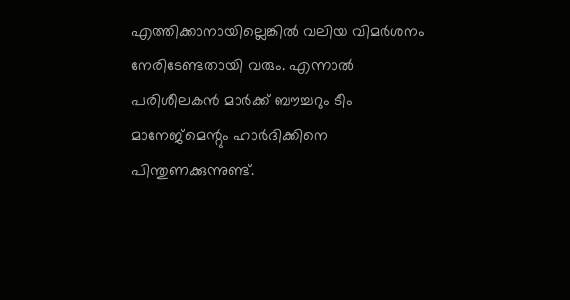എത്തിക്കാനായില്ലെങ്കില്‍ വലിയ വിമര്‍ശനം നേരിടേണ്ടതായി വരും. എന്നാല്‍ പരിശീലകന്‍ മാര്‍ക്ക് ബൗച്ചറും ടീം മാനേജ്‌മെന്റും ഹാര്‍ദിക്കിനെ പിന്തുണക്കുന്നുണ്ട്.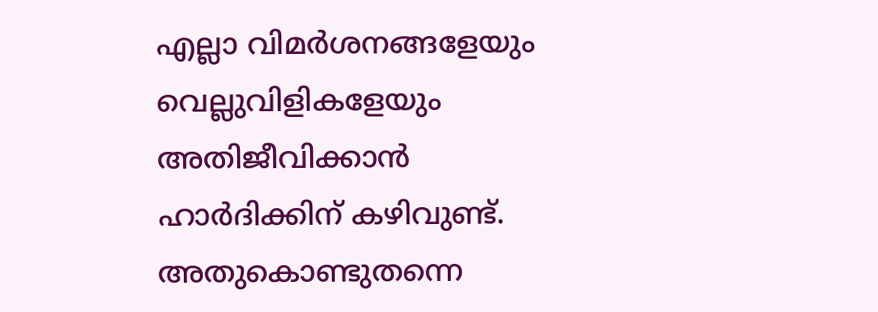എല്ലാ വിമര്‍ശനങ്ങളേയും വെല്ലുവിളികളേയും അതിജീവിക്കാന്‍ ഹാര്‍ദിക്കിന് കഴിവുണ്ട്. അതുകൊണ്ടുതന്നെ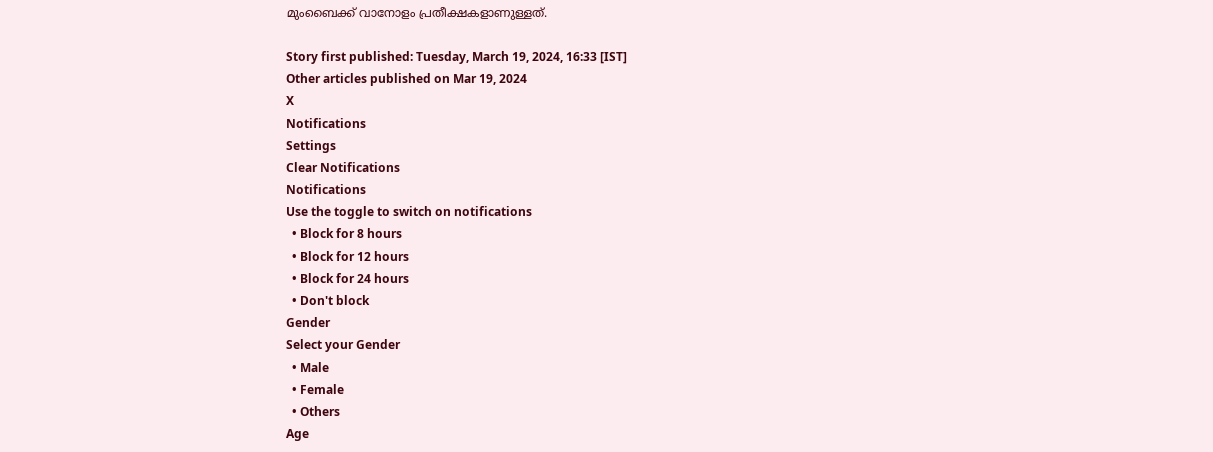മുംബൈക്ക് വാനോളം പ്രതീക്ഷകളാണുള്ളത്.

Story first published: Tuesday, March 19, 2024, 16:33 [IST]
Other articles published on Mar 19, 2024
X
Notifications
Settings
Clear Notifications
Notifications
Use the toggle to switch on notifications
  • Block for 8 hours
  • Block for 12 hours
  • Block for 24 hours
  • Don't block
Gender
Select your Gender
  • Male
  • Female
  • Others
Age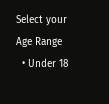Select your Age Range
  • Under 18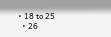• 18 to 25
  • 26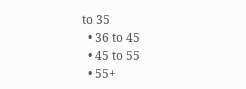to 35
  • 36 to 45
  • 45 to 55
  • 55+